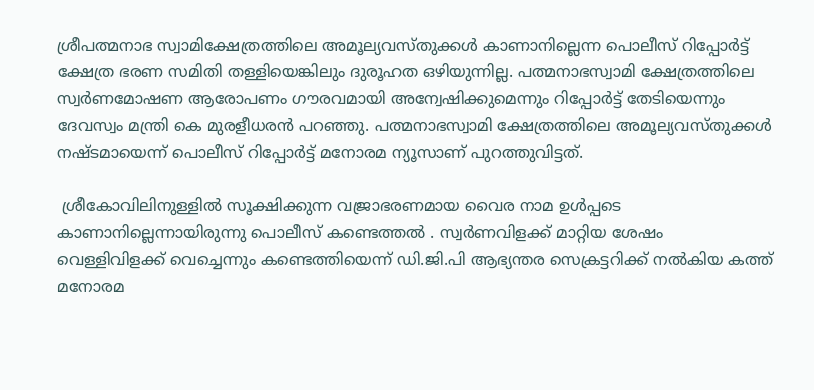ശ്രീപത്മനാഭ സ്വാമിക്ഷേത്രത്തിലെ അമൂല്യവസ്തുക്കള്‍ കാണാനില്ലെന്ന പൊലീസ് റിപ്പോര്‍ട്ട് ക്ഷേത്ര ഭരണ സമിതി തള്ളിയെങ്കിലും ദുരൂഹത ഒഴിയുന്നില്ല. പത്മനാഭസ്വാമി ക്ഷേത്രത്തിലെ സ്വര്‍ണമോഷണ ആരോപണം ഗൗരവമായി അന്വേഷിക്കുമെന്നും റിപ്പോര്‍ട്ട് തേടിയെന്നും ദേവസ്വം മന്ത്രി കെ മുരളീധരന്‍ പറഞ്ഞു. പത്മനാഭസ്വാമി ക്ഷേത്രത്തിലെ അമൂല്യവസ്തുക്കള്‍ നഷ്ടമായെന്ന് പൊലീസ് റിപ്പോര്‍ട്ട് മനോരമ ന്യൂസാണ് പുറത്തുവിട്ടത്.

 ശ്രീകോവിലിനുള്ളില്‍ സൂക്ഷിക്കുന്ന വജ്രാഭരണമായ വൈര നാമ ഉള്‍പ്പടെ കാണാനില്ലെന്നായിരുന്നു പൊലീസ് കണ്ടെത്തല്‍ . സ്വര്‍ണവിളക്ക് മാറ്റിയ ശേഷം വെള്ളിവിളക്ക് വെച്ചെന്നും കണ്ടെത്തിയെന്ന് ഡി.ജി.പി ആഭ്യന്തര സെക്രട്ടറിക്ക് നല്‍കിയ കത്ത് മനോരമ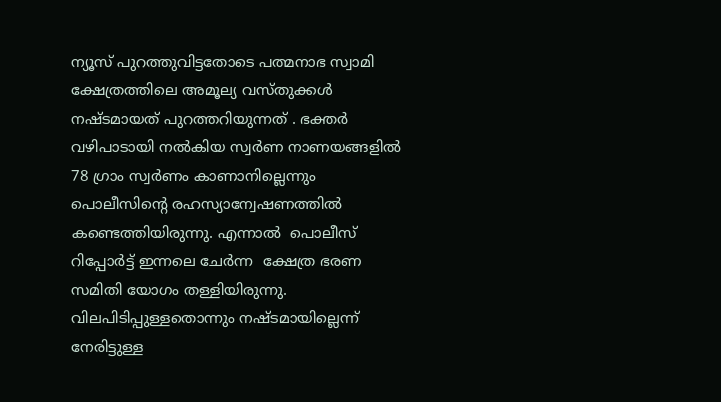ന്യൂസ് പുറത്തുവിട്ടതോടെ പത്മനാഭ സ്വാമി ക്ഷേത്രത്തിലെ അമൂല്യ വസ്തുക്കള്‍ നഷ്ടമായത് പുറത്തറിയുന്നത് . ഭക്തര്‍ വഴിപാടായി നല്‍കിയ സ്വര്‍ണ നാണയങ്ങളില്‍  78 ഗ്രാം സ്വര്‍ണം കാണാനില്ലെന്നും പൊലീസിന്‍റെ രഹസ്യാന്വേഷണത്തില്‍ കണ്ടെത്തിയിരുന്നു. എന്നാല്‍  പൊലീസ് റിപ്പോര്‍ട്ട് ഇന്നലെ ചേര്‍ന്ന  ക്ഷേത്ര ഭരണ സമിതി യോഗം തള്ളിയിരുന്നു.  വിലപിടിപ്പുള്ളതൊന്നും നഷ്ടമായില്ലെന്ന് നേരിട്ടുള്ള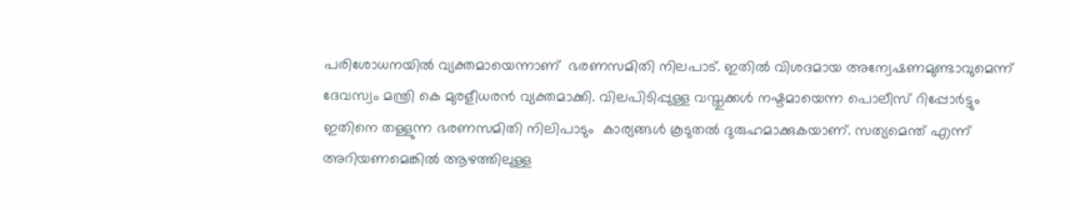പരിശോധനയില്‍ വ്യക്തമായെന്നാണ്  ഭരണസമിതി നിലപാട്. ഇതില്‍ വിശദമായ അന്വേഷണമുണ്ടാവുമെന്ന് ദേവസ്വം മന്ത്രി കെ മുരളീധരന്‍ വ്യക്തമാക്കി. വിലപിടിപ്പുള്ള വസ്തുക്കള്‍ നഷ്ടമായെന്ന പൊലീസ് റിപ്പോര്‍ട്ടും ഇതിനെ തള്ളുന്ന ഭരണസമിതി നിലിപാടും  കാര്യങ്ങള്‍ കൂടുതല്‍ ദുരുഹമാക്കുകയാണ്. സത്യമെന്ത് എന്ന് അറിയണമെങ്കില്‍ ആഴത്തിലുള്ള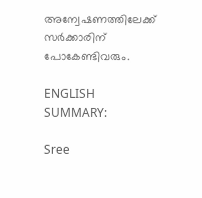അന്വേഷണത്തിലേക്ക് സര്‍ക്കാരിന് പോകേണ്ടിവരും.

ENGLISH SUMMARY:

Sree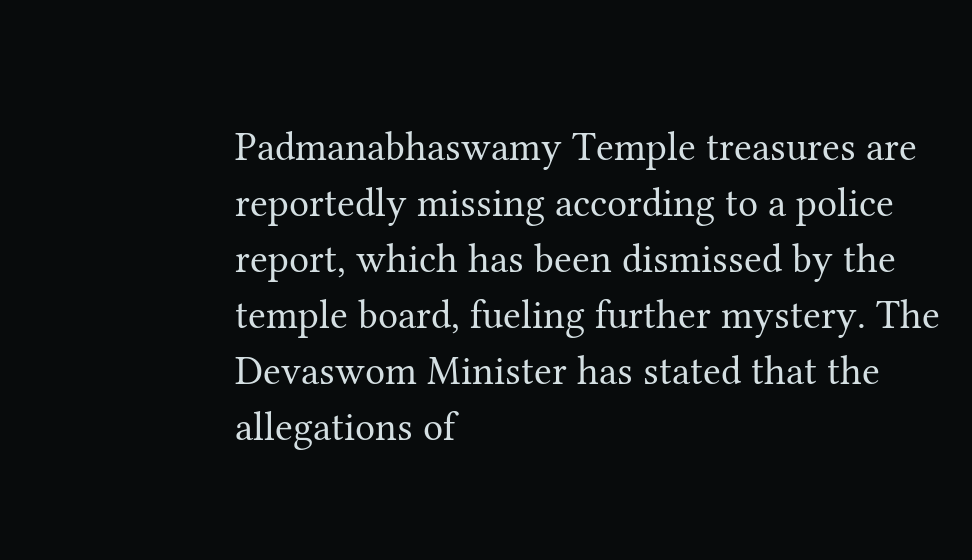Padmanabhaswamy Temple treasures are reportedly missing according to a police report, which has been dismissed by the temple board, fueling further mystery. The Devaswom Minister has stated that the allegations of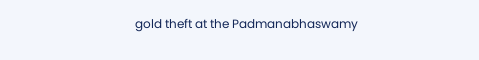gold theft at the Padmanabhaswamy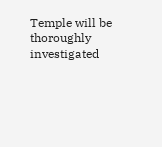Temple will be thoroughly investigated